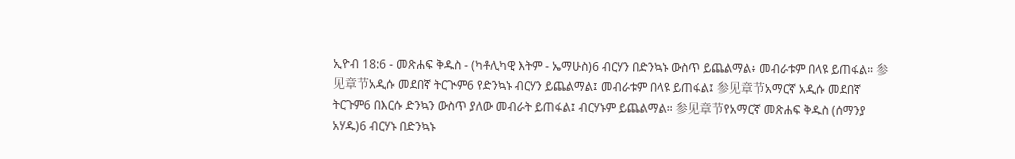ኢዮብ 18:6 - መጽሐፍ ቅዱስ - (ካቶሊካዊ እትም - ኤማሁስ)6 ብርሃን በድንኳኑ ውስጥ ይጨልማል፥ መብራቱም በላዩ ይጠፋል። 参见章节አዲሱ መደበኛ ትርጒም6 የድንኳኑ ብርሃን ይጨልማል፤ መብራቱም በላዩ ይጠፋል፤ 参见章节አማርኛ አዲሱ መደበኛ ትርጉም6 በእርሱ ድንኳን ውስጥ ያለው መብራት ይጠፋል፤ ብርሃኑም ይጨልማል። 参见章节የአማርኛ መጽሐፍ ቅዱስ (ሰማንያ አሃዱ)6 ብርሃኑ በድንኳኑ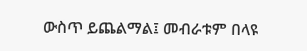ውስጥ ይጨልማል፤ መብራቱም በላዩ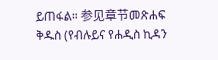ይጠፋል። 参见章节መጽሐፍ ቅዱስ (የብሉይና የሐዲስ ኪዳን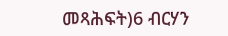መጻሕፍት)6 ብርሃን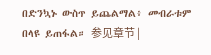በድንኳኑ ውስጥ ይጨልማል፥ መብራቱም በላዩ ይጠፋል። 参见章节 |